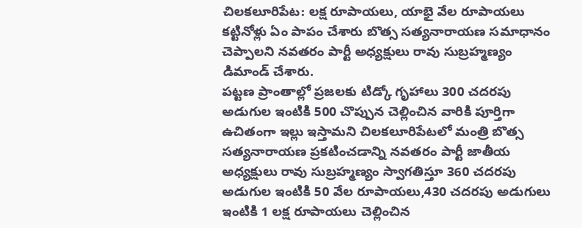చిలకలూరిపేట: లక్ష రూపాయలు, యాభై వేల రూపాయలు కట్టినోళ్లు ఏం పాపం చేశారు బొత్స సత్యనారాయణ సమాధానం చెప్పాలని నవతరం పార్టీ అధ్యక్షులు రావు సుబ్రహ్మణ్యం డిమాండ్ చేశారు.
పట్టణ ప్రాంతాల్లో ప్రజలకు టిడ్కో గృహాలు 300 చదరపు అడుగుల ఇంటికి 500 చొప్పున చెల్లించిన వారికి పూర్తిగా ఉచితంగా ఇల్లు ఇస్తామని చిలకలూరిపేటలో మంత్రి బొత్స సత్యనారాయణ ప్రకటించడాన్ని నవతరం పార్టీ జాతీయ అధ్యక్షులు రావు సుబ్రహ్మణ్యం స్వాగతిస్తూ 360 చదరపు అడుగుల ఇంటికి 50 వేల రూపాయలు,430 చదరపు అడుగులు ఇంటికి 1 లక్ష రూపాయలు చెల్లించిన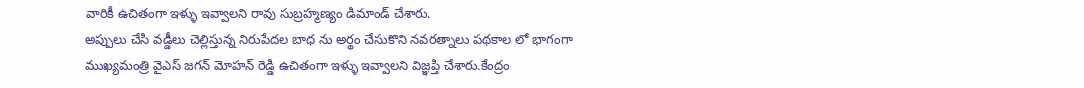వారికీ ఉచితంగా ఇళ్ళు ఇవ్వాలని రావు సుబ్రహ్మణ్యం డిమాండ్ చేశారు.
అప్పులు చేసి వడ్డీలు చెల్లిస్తున్న నిరుపేదల బాధ ను అర్థం చేసుకొని నవరత్నాలు పథకాల లో భాగంగా ముఖ్యమంత్రి వైఎస్ జగన్ మోహన్ రెడ్డి ఉచితంగా ఇళ్ళు ఇవ్వాలని విజ్ఞప్తి చేశారు.కేంద్రం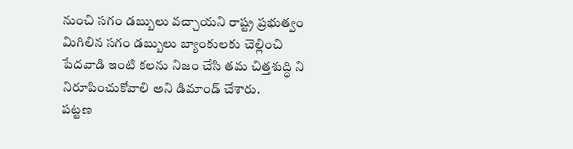నుంచి సగం డబ్బులు వచ్చాయని రాష్ట్ర ప్రభుత్వం మిగిలిన సగం డబ్బులు బ్యాంకులకు చెల్లించి పేదవాడి ఇంటి కలను నిజం చేసి తమ చిత్తశుద్ధి ని నిరూపించుకోవాలి అని డిమాండ్ చేశారు.
పట్టణ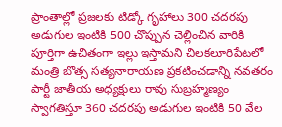ప్రాంతాల్లో ప్రజలకు టిడ్కో గృహాలు 300 చదరపు అడుగుల ఇంటికి 500 చొప్పున చెల్లించిన వారికి పూర్తిగా ఉచితంగా ఇల్లు ఇస్తామని చిలకలూరిపేటలో మంత్రి బొత్స సత్యనారాయణ ప్రకటించడాన్ని నవతరం పార్టీ జాతీయ అధ్యక్షులు రావు సుబ్రహ్మణ్యం స్వాగతిస్తూ 360 చదరపు అడుగుల ఇంటికి 50 వేల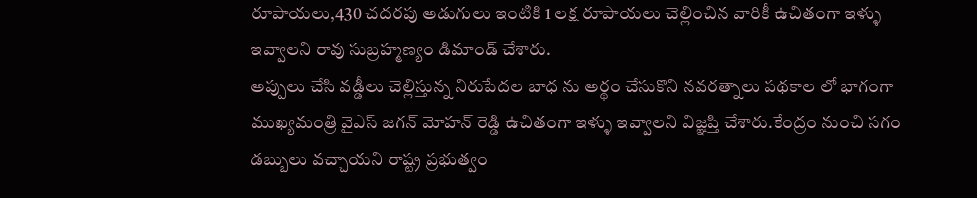రూపాయలు,430 చదరపు అడుగులు ఇంటికి 1 లక్ష రూపాయలు చెల్లించిన వారికీ ఉచితంగా ఇళ్ళు ఇవ్వాలని రావు సుబ్రహ్మణ్యం డిమాండ్ చేశారు.
అప్పులు చేసి వడ్డీలు చెల్లిస్తున్న నిరుపేదల బాధ ను అర్థం చేసుకొని నవరత్నాలు పథకాల లో భాగంగా ముఖ్యమంత్రి వైఎస్ జగన్ మోహన్ రెడ్డి ఉచితంగా ఇళ్ళు ఇవ్వాలని విజ్ఞప్తి చేశారు.కేంద్రం నుంచి సగం డబ్బులు వచ్చాయని రాష్ట్ర ప్రభుత్వం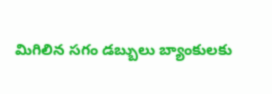మిగిలిన సగం డబ్బులు బ్యాంకులకు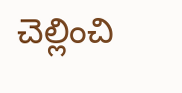చెల్లించి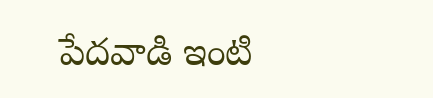పేదవాడి ఇంటి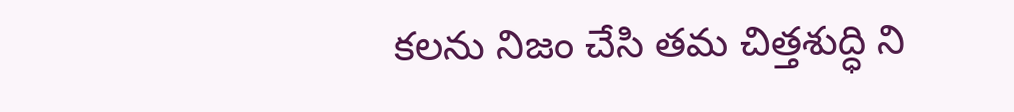కలను నిజం చేసి తమ చిత్తశుద్ధి ని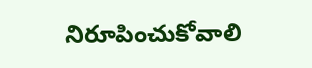నిరూపించుకోవాలి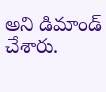అని డిమాండ్ చేశారు.